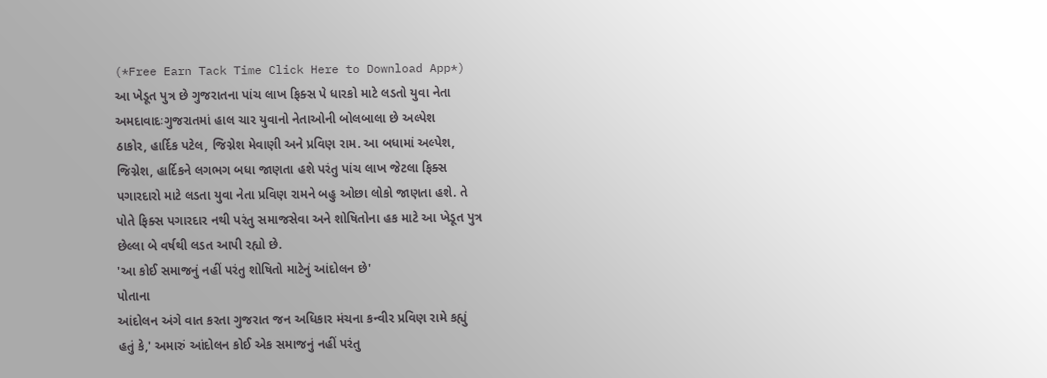(*Free Earn Tack Time Click Here to Download App*)
આ ખેડૂત પુત્ર છે ગુજરાતના પાંચ લાખ ફિક્સ પે ધારકો માટે લડતો યુવા નેતા
અમદાવાદઃગુજરાતમાં હાલ ચાર યુવાનો નેતાઓની બોલબાલા છે અલ્પેશ
ઠાકોર, હાર્દિક પટેલ, જિગ્નેશ મેવાણી અને પ્રવિણ રામ. આ બધામાં અલ્પેશ,
જિગ્નેશ, હાર્દિકને લગભગ બધા જાણતા હશે પરંતુ પાંચ લાખ જેટલા ફિક્સ
પગારદારો માટે લડતા યુવા નેતા પ્રવિણ રામને બહુ ઓછા લોકો જાણતા હશે. તે
પોતે ફિક્સ પગારદાર નથી પરંતુ સમાજસેવા અને શોષિતોના હક માટે આ ખેડૂત પુત્ર
છેલ્લા બે વર્ષથી લડત આપી રહ્યો છે.
'આ કોઈ સમાજનું નહીં પરંતુ શોષિતો માટેનું આંદોલન છે'
પોતાના
આંદોલન અંગે વાત કરતા ગુજરાત જન અધિકાર મંચના કન્વીર પ્રવિણ રામે કહ્યું
હતું કે,' અમારું આંદોલન કોઈ એક સમાજનું નહીં પરંતુ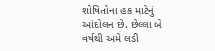શોષિતોના હક માટેનું
આંદોલન છે. છેલ્લા બે વર્ષથી અમે લડી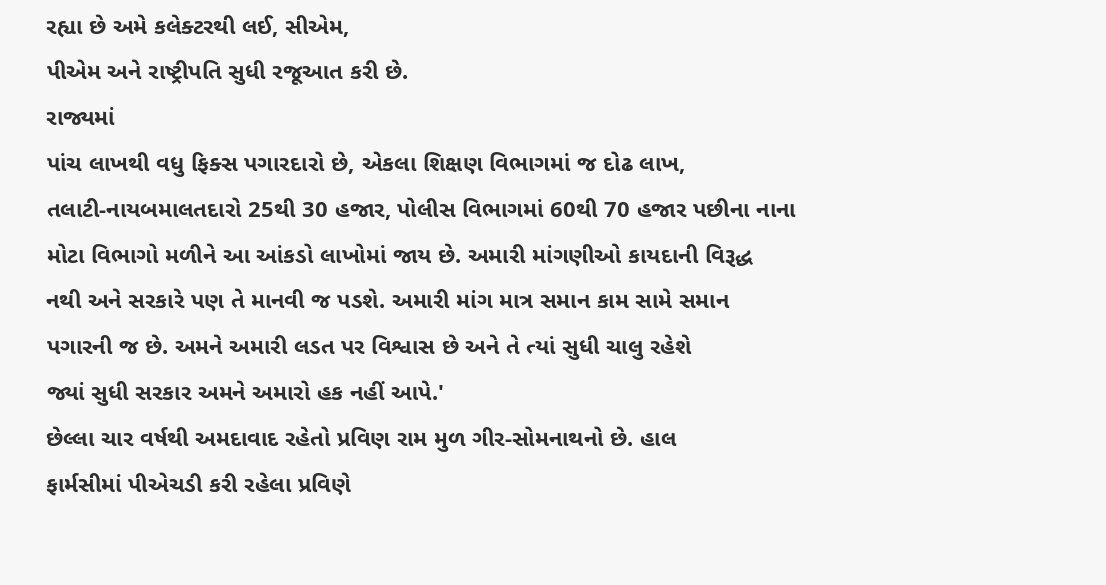રહ્યા છે અમે કલેક્ટરથી લઈ, સીએમ,
પીએમ અને રાષ્ટ્રીપતિ સુધી રજૂઆત કરી છે.
રાજ્યમાં
પાંચ લાખથી વધુ ફિક્સ પગારદારો છે, એકલા શિક્ષણ વિભાગમાં જ દોઢ લાખ,
તલાટી-નાયબમાલતદારો 25થી 30 હજાર, પોલીસ વિભાગમાં 60થી 70 હજાર પછીના નાના
મોટા વિભાગો મળીને આ આંકડો લાખોમાં જાય છે. અમારી માંગણીઓ કાયદાની વિરૂદ્ધ
નથી અને સરકારે પણ તે માનવી જ પડશે. અમારી માંગ માત્ર સમાન કામ સામે સમાન
પગારની જ છે. અમને અમારી લડત પર વિશ્વાસ છે અને તે ત્યાં સુધી ચાલુ રહેશે
જ્યાં સુધી સરકાર અમને અમારો હક નહીં આપે.'
છેલ્લા ચાર વર્ષથી અમદાવાદ રહેતો પ્રવિણ રામ મુળ ગીર-સોમનાથનો છે. હાલ
ફાર્મસીમાં પીએચડી કરી રહેલા પ્રવિણે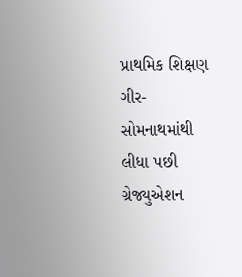પ્રાથમિક શિક્ષણ ગીર-સોમનાથમાંથી
લીધા પછી ગ્રેજ્યુએશન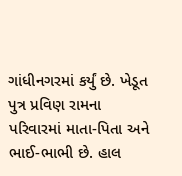ગાંધીનગરમાં કર્યું છે. ખેડૂત પુત્ર પ્રવિણ રામના
પરિવારમાં માતા-પિતા અને ભાઈ-ભાભી છે. હાલ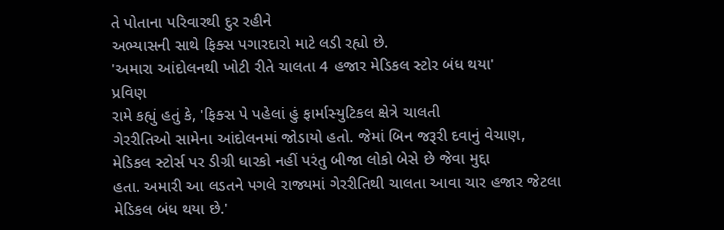તે પોતાના પરિવારથી દુર રહીને
અભ્યાસની સાથે ફિક્સ પગારદારો માટે લડી રહ્યો છે.
'અમારા આંદોલનથી ખોટી રીતે ચાલતા 4 હજાર મેડિકલ સ્ટોર બંધ થયા'
પ્રવિણ
રામે કહ્યું હતું કે, 'ફિક્સ પે પહેલાં હું ફાર્માસ્યુટિકલ ક્ષેત્રે ચાલતી
ગેરરીતિઓ સામેના આંદોલનમાં જોડાયો હતો. જેમાં બિન જરૂરી દવાનું વેચાણ,
મેડિકલ સ્ટોર્સ પર ડીગ્રી ધારકો નહીં પરંતુ બીજા લોકો બેસે છે જેવા મુદ્દા
હતા. અમારી આ લડતને પગલે રાજ્યમાં ગેરરીતિથી ચાલતા આવા ચાર હજાર જેટલા
મેડિકલ બંધ થયા છે.'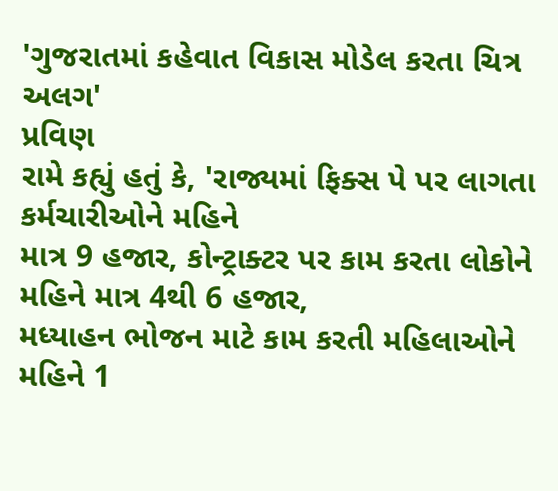'ગુજરાતમાં કહેવાત વિકાસ મોડેલ કરતા ચિત્ર અલગ'
પ્રવિણ
રામે કહ્યું હતું કે, 'રાજ્યમાં ફિક્સ પે પર લાગતા કર્મચારીઓને મહિને
માત્ર 9 હજાર, કોન્ટ્રાક્ટર પર કામ કરતા લોકોને મહિને માત્ર 4થી 6 હજાર,
મધ્યાહન ભોજન માટે કામ કરતી મહિલાઓને મહિને 1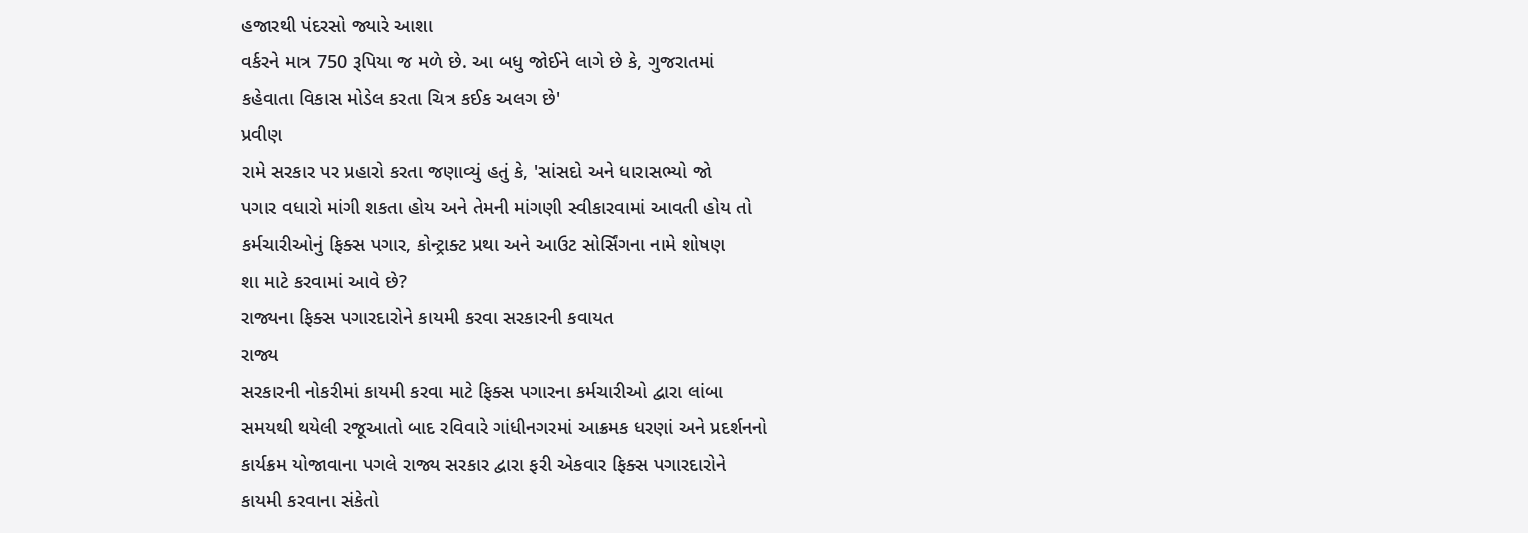હજારથી પંદરસો જ્યારે આશા
વર્કરને માત્ર 750 રૂપિયા જ મળે છે. આ બધુ જોઈને લાગે છે કે, ગુજરાતમાં
કહેવાતા વિકાસ મોડેલ કરતા ચિત્ર કઈક અલગ છે'
પ્રવીણ
રામે સરકાર પર પ્રહારો કરતા જણાવ્યું હતું કે, 'સાંસદો અને ધારાસભ્યો જો
પગાર વધારો માંગી શકતા હોય અને તેમની માંગણી સ્વીકારવામાં આવતી હોય તો
કર્મચારીઓનું ફિક્સ પગાર, કોન્ટ્રાક્ટ પ્રથા અને આઉટ સોર્સિંગના નામે શોષણ
શા માટે કરવામાં આવે છે?
રાજ્યના ફિક્સ પગારદારોને કાયમી કરવા સરકારની કવાયત
રાજ્ય
સરકારની નોકરીમાં કાયમી કરવા માટે ફિક્સ પગારના કર્મચારીઓ દ્વારા લાંબા
સમયથી થયેલી રજૂઆતો બાદ રવિવારે ગાંધીનગરમાં આક્રમક ધરણાં અને પ્રદર્શનનો
કાર્યક્રમ યોજાવાના પગલે રાજ્ય સરકાર દ્વારા ફરી એકવાર ફિક્સ પગારદારોને
કાયમી કરવાના સંકેતો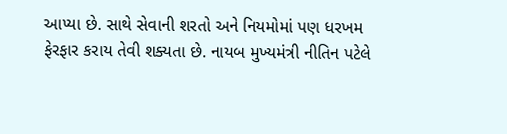આપ્યા છે. સાથે સેવાની શરતો અને નિયમોમાં પણ ધરખમ
ફેરફાર કરાય તેવી શક્યતા છે. નાયબ મુખ્યમંત્રી નીતિન પટેલે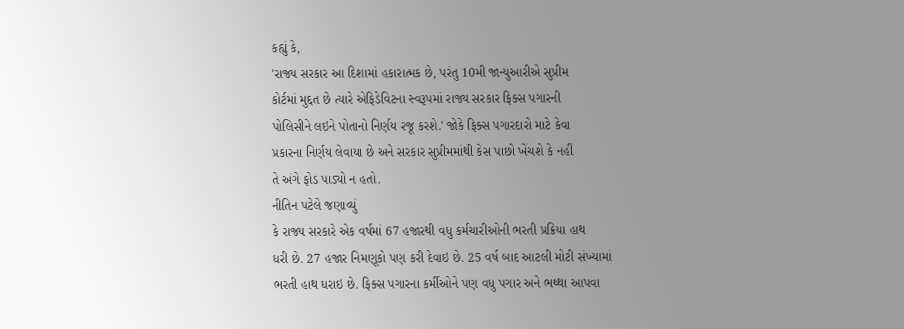કહ્યું કે,
'રાજ્ય સરકાર આ દિશામાં હકારાત્મક છે, પરંતુ 10મી જાન્યુઆરીએ સુપ્રીમ
કોર્ટમાં મુદ્દત છે ત્યારે એફિડેવિટના સ્વરૂપમાં રાજ્ય સરકાર ફિક્સ પગારની
પોલિસીને લઇને પોતાનો નિર્ણય રજૂ કરશે.' જોકે ફિક્સ પગારદારો માટે કેવા
પ્રકારના નિર્ણય લેવાયા છે અને સરકાર સુપ્રીમમાંથી કેસ પાછો ખેંચશે કે નહીં
તે અંગે ફોડ પાડ્યો ન હતો.
નીતિન પટેલે જણાવ્યું
કે રાજ્ય સરકારે એક વર્ષમાં 67 હજારથી વધુ કર્મચારીઓની ભરતી પ્રક્રિયા હાથ
ધરી છે. 27 હજાર નિમણૂકો પણ કરી દેવાઇ છે. 25 વર્ષ બાદ આટલી મોટી સંખ્યામાં
ભરતી હાથ ધરાઇ છે. ફિક્સ પગારના કર્મીઓને પણ વધુ પગાર અને ભથ્થા આપવા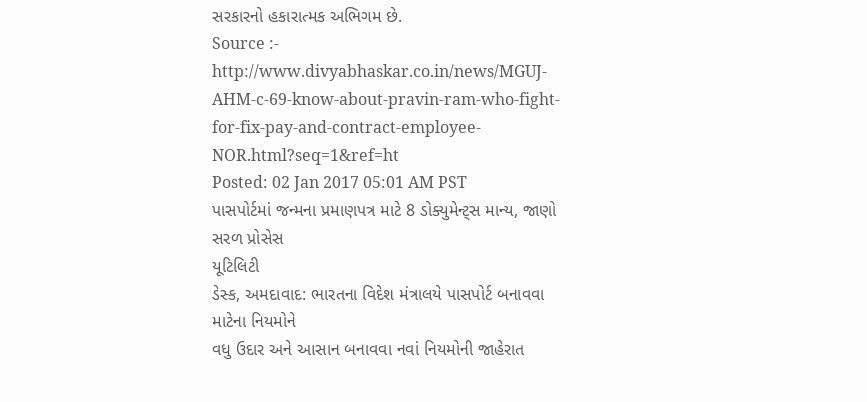સરકારનો હકારાત્મક અભિગમ છે.
Source :- http://www.divyabhaskar.co.in/news/MGUJ-AHM-c-69-know-about-pravin-ram-who-fight-for-fix-pay-and-contract-employee-NOR.html?seq=1&ref=ht
Posted: 02 Jan 2017 05:01 AM PST
પાસપોર્ટમાં જન્મના પ્રમાણપત્ર માટે 8 ડોક્યુમેન્ટ્સ માન્ય, જાણો સરળ પ્રોસેસ
યૂટિલિટી
ડેસ્ક, અમદાવાદ: ભારતના વિદેશ મંત્રાલયે પાસપોર્ટ બનાવવા માટેના નિયમોને
વધુ ઉદાર અને આસાન બનાવવા નવાં નિયમોની જાહેરાત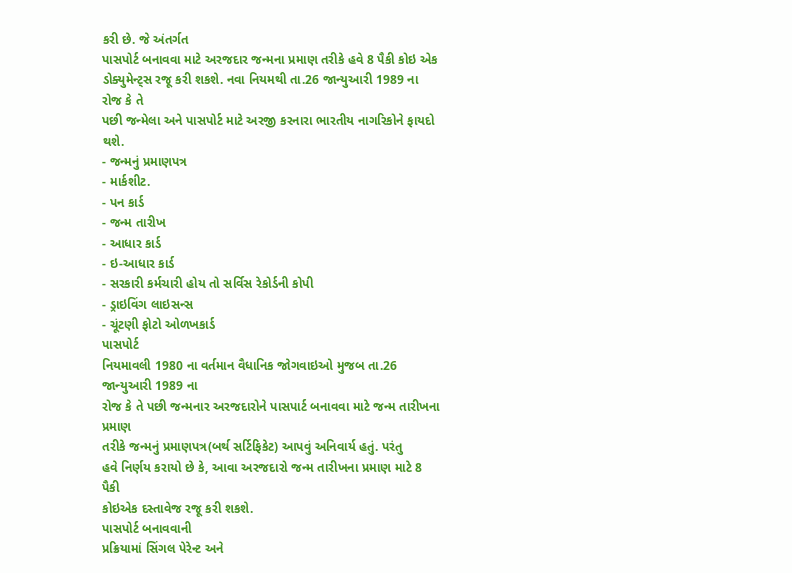કરી છે. જે અંતર્ગત
પાસપોર્ટ બનાવવા માટે અરજદાર જન્મના પ્રમાણ તરીકે હવે 8 પૈકી કોઇ એક
ડોક્યુમેન્ટ્સ રજૂ કરી શકશે. નવા નિયમથી તા.26 જાન્યુઆરી 1989 ના રોજ કે તે
પછી જન્મેલા અને પાસપોર્ટ માટે અરજી કરનારા ભારતીય નાગરિકોને ફાયદો થશે.
- જન્મનું પ્રમાણપત્ર
- માર્કશીટ.
- પન કાર્ડ
- જન્મ તારીખ
- આધાર કાર્ડ
- ઇ-આધાર કાર્ડ
- સરકારી કર્મચારી હોય તો સર્વિસ રેકોર્ડની કોપી
- ડ્રાઇવિંગ લાઇસન્સ
- ચૂંટણી ફોટો ઓળખકાર્ડ
પાસપોર્ટ
નિયમાવલી 1980 ના વર્તમાન વૈધાનિક જોગવાઇઓ મુજબ તા.26 જાન્યુઆરી 1989 ના
રોજ કે તે પછી જન્મનાર અરજદારોને પાસપાર્ટ બનાવવા માટે જન્મ તારીખના પ્રમાણ
તરીકે જન્મનું પ્રમાણપત્ર(બર્થ સર્ટિફિકેટ) આપવું અનિવાર્ય હતું. પરંતુ
હવે નિર્ણય કરાયો છે કે, આવા અરજદારો જન્મ તારીખના પ્રમાણ માટે 8 પૈકી
કોઇએક દસ્તાવેજ રજૂ કરી શકશે.
પાસપોર્ટ બનાવવાની
પ્રક્રિયામાં સિંગલ પેરેન્ટ અને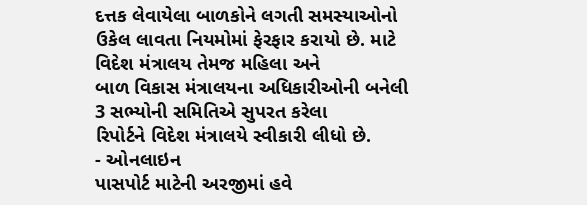દત્તક લેવાયેલા બાળકોને લગતી સમસ્યાઓનો
ઉકેલ લાવતા નિયમોમાં ફેરફાર કરાયો છે. માટે વિદેશ મંત્રાલય તેમજ મહિલા અને
બાળ વિકાસ મંત્રાલયના અધિકારીઓની બનેલી 3 સભ્યોની સમિતિએ સુપરત કરેલા
રિપોર્ટને વિદેશ મંત્રાલયે સ્વીકારી લીધો છે.
- ઓનલાઇન
પાસપોર્ટ માટેની અરજીમાં હવે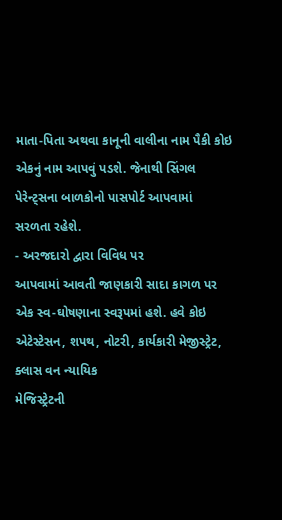માતા-પિતા અથવા કાનૂની વાલીના નામ પૈકી કોઇ
એકનું નામ આપવું પડશે. જેનાથી સિંગલ પેરેન્ટ્સના બાળકોનો પાસપોર્ટ આપવામાં
સરળતા રહેશે.
- અરજદારો દ્વારા વિવિધ પર
આપવામાં આવતી જાણકારી સાદા કાગળ પર એક સ્વ-ઘોષણાના સ્વરૂપમાં હશે. હવે કોઇ
એટેસ્ટેસન, શપથ, નોટરી, કાર્યકારી મેજીસ્ટ્રેટ, ક્લાસ વન ન્યાયિક
મેજિસ્ટ્રેટની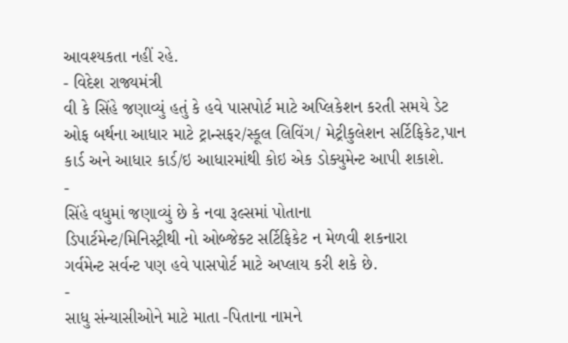આવશ્યકતા નહીં રહે.
- વિદેશ રાજ્યમંત્રી
વી કે સિંહે જણાવ્યું હતું કે હવે પાસપોર્ટ માટે અપ્લિકેશન કરતી સમયે ડેટ
ઓફ બર્થના આધાર માટે ટ્રાન્સફર/સ્કૂલ લિવિંગ/ મેટ્રીકુલેશન સર્ટિફિકેટ,પાન
કાર્ડ અને આધાર કાર્ડ/ઇ આધારમાંથી કોઇ એક ડોક્યુમેન્ટ આપી શકાશે.
-
સિંહે વધુમાં જણાવ્યું છે કે નવા રૂલ્સમાં પોતાના
ડિપાર્ટમેન્ટ/મિનિસ્ટ્રીથી નો ઓબ્જેક્ટ સર્ટિફિકેટ ન મેળવી શકનારા
ગર્વમેન્ટ સર્વન્ટ પણ હવે પાસપોર્ટ માટે અપ્લાય કરી શકે છે.
-
સાધુ સંન્યાસીઓને માટે માતા -પિતાના નામને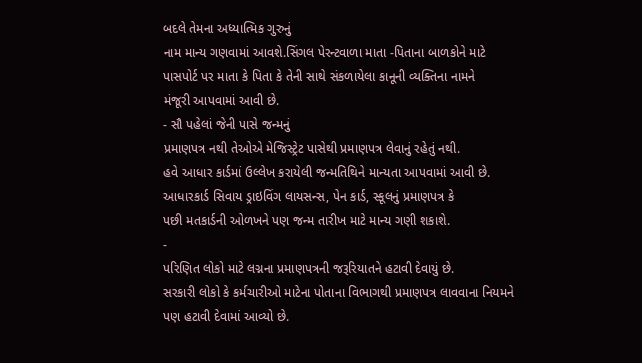બદલે તેમના અધ્યાત્મિક ગુરુનું
નામ માન્ય ગણવામાં આવશે.સિંગલ પેરન્ટવાળા માતા -પિતાના બાળકોને માટે
પાસપોર્ટ પર માતા કે પિતા કે તેની સાથે સંકળાયેલા કાનૂની વ્યક્તિના નામને
મંજૂરી આપવામાં આવી છે.
- સૌ પહેલાં જેની પાસે જન્મનું
પ્રમાણપત્ર નથી તેઓએ મેજિસ્ટ્રેટ પાસેથી પ્રમાણપત્ર લેવાનું રહેતું નથી.
હવે આધાર કાર્ડમાં ઉલ્લેખ કરાયેલી જન્મતિથિને માન્યતા આપવામાં આવી છે.
આધારકાર્ડ સિવાય ડ્રાઇવિંગ લાયસન્સ, પેન કાર્ડ, સ્કૂલનું પ્રમાણપત્ર કે
પછી મતકાર્ડની ઓળખને પણ જન્મ તારીખ માટે માન્ય ગણી શકાશે.
-
પરિણિત લોકો માટે લગ્નના પ્રમાણપત્રની જરૂરિયાતને હટાવી દેવાયું છે.
સરકારી લોકો કે કર્મચારીઓ માટેના પોતાના વિભાગથી પ્રમાણપત્ર લાવવાના નિયમને
પણ હટાવી દેવામાં આવ્યો છે.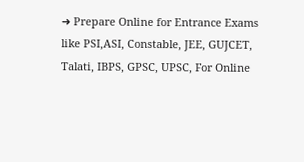➜ Prepare Online for Entrance Exams like PSI,ASI, Constable, JEE, GUJCET, Talati, IBPS, GPSC, UPSC, For Online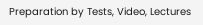Preparation by Tests, Video, Lectures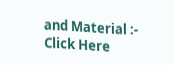and Material :- Click Here